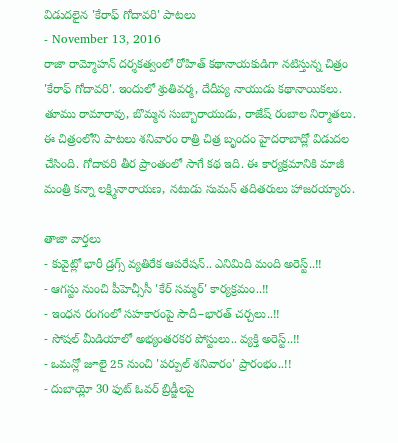విడుదలైన 'కేరాఫ్ గోదావరి' పాటలు
- November 13, 2016
రాజా రామ్మోహన్ దర్శకత్వంలో రోహిత్ కథానాయకుడిగా నటిస్తున్న చిత్రం 'కేరాఫ్ గోదావరి'. ఇందులో శ్రుతివర్మ, దేదీప్య నాయుడు కథానాయికలు. తూము రామారావు, బొమ్మన సుబ్బారాయుడు, రాజేష్ రంబాల నిర్మాతలు. ఈ చిత్రంలోని పాటలు శనివారం రాత్రి చిత్ర బృందం హైదరాబాద్లో విడుదల చేసింది. గోదావరి తీర ప్రాంతంలో సాగే కథ ఇది. ఈ కార్యక్రమానికి మాజీ మంత్రి కన్నా లక్ష్మినారాయణ, నటుడు సుమన్ తదితరులు హాజరయ్యారు.

తాజా వార్తలు
- కువైట్లో భారీ డ్రగ్స్ వ్యతిరేక ఆపరేషన్.. ఎనిమిది మంది అరెస్ట్..!!
- ఆగస్టు నుంచి పీహెచ్సీసీ 'కేర్ సమ్మర్' కార్యక్రమం..!!
- ఇంధన రంగంలో సహకారంపై సౌదీ–భారత్ చర్చలు..!!
- సోషల్ మీడియాలో అభ్యంతరకర పోస్టులు.. వ్యక్తి అరెస్ట్..!!
- ఒమన్లో జూలై 25 నుంచి 'పర్పుల్ శనివారం' ప్రారంభం..!!
- దుబాయ్లో 30 ఫుట్ ఓవర్ బ్రిడ్జీలపై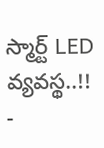స్మార్ట్ LED వ్యవస్థ..!!
-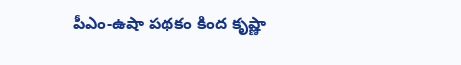పీఎం-ఉషా పథకం కింద కృష్ణా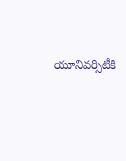యూనివర్సిటీకి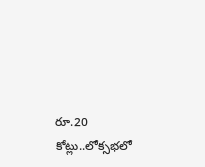రూ.20 కోట్లు..లోక్సభలో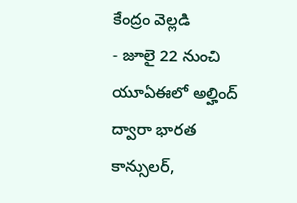కేంద్రం వెల్లడి
- జూలై 22 నుంచి యూఏఈలో అల్హింద్ ద్వారా భారత కాన్సులర్,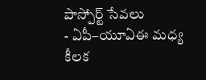పాస్పోర్ట్ సేవలు
- ఏపీ–యూఏఈ మధ్య కీలక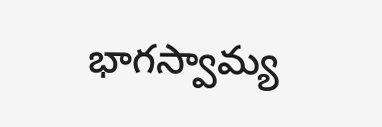భాగస్వామ్య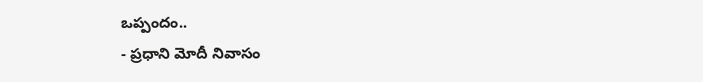ఒప్పందం..
- ప్రధాని మోదీ నివాసం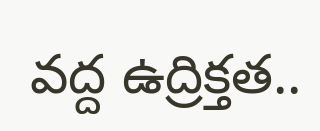వద్ద ఉద్రిక్తత..